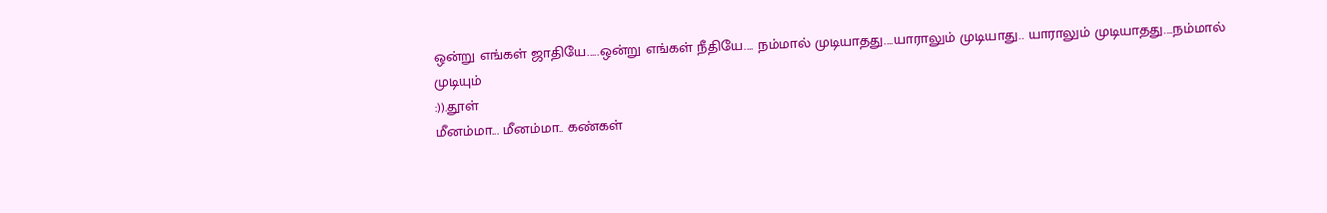ஒன்று எங்கள் ஜாதியே.....ஒன்று எங்கள் நீதியே.... நம்மால் முடியாதது....யாராலும் முடியாது.. யாராலும் முடியாதது....நம்மால் முடியும்
:)).தூள்
மீனம்மா... மீனம்மா.. கண்கள்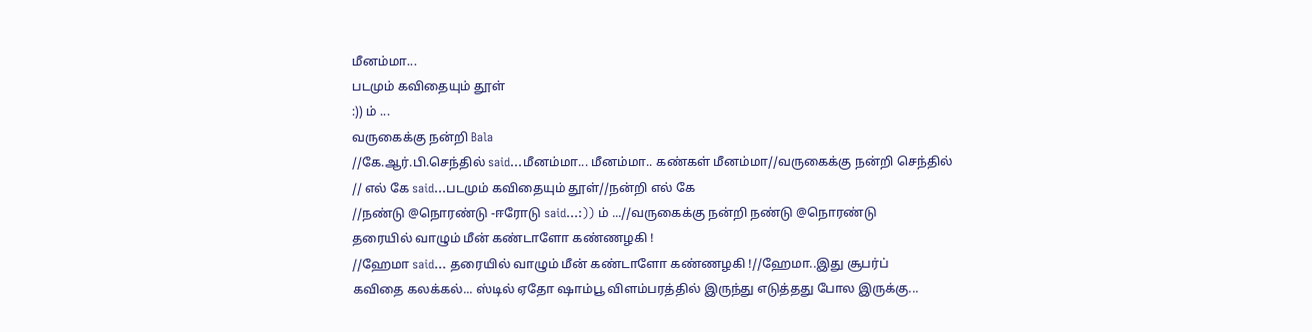மீனம்மா...
படமும் கவிதையும் தூள்
:)) ம் ...
வருகைக்கு நன்றி Bala
//கே.ஆர்.பி.செந்தில் said...மீனம்மா... மீனம்மா.. கண்கள் மீனம்மா//வருகைக்கு நன்றி செந்தில்
// எல் கே said...படமும் கவிதையும் தூள்//நன்றி எல் கே
//நண்டு @நொரண்டு -ஈரோடு said...:)) ம் ...//வருகைக்கு நன்றி நண்டு @நொரண்டு
தரையில் வாழும் மீன் கண்டாளோ கண்ணழகி !
//ஹேமா said... தரையில் வாழும் மீன் கண்டாளோ கண்ணழகி !//ஹேமா..இது சூபர்ப்
கவிதை கலக்கல்... ஸ்டில் ஏதோ ஷாம்பூ விளம்பரத்தில் இருந்து எடுத்தது போல இருக்கு...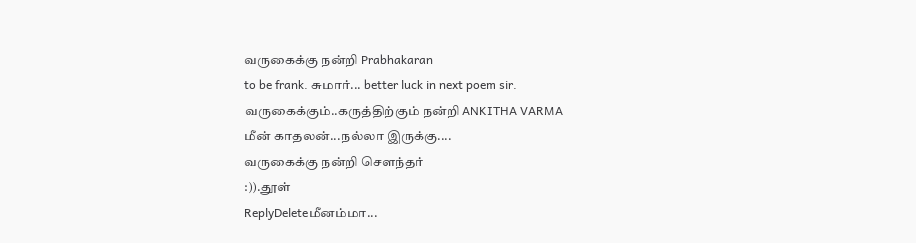வருகைக்கு நன்றி Prabhakaran
to be frank. சுமார்... better luck in next poem sir.
வருகைக்கும்..கருத்திற்கும் நன்றி ANKITHA VARMA
மீன் காதலன்...நல்லா இருக்கு....
வருகைக்கு நன்றி சௌந்தர்
:)).தூள்
ReplyDeleteமீனம்மா...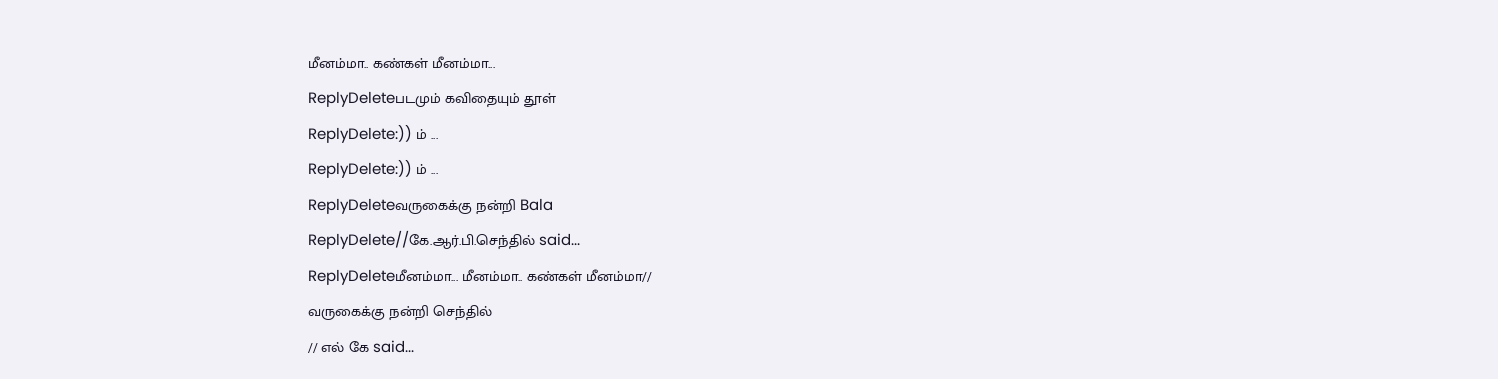மீனம்மா.. கண்கள் மீனம்மா...
ReplyDeleteபடமும் கவிதையும் தூள்
ReplyDelete:)) ம் ...
ReplyDelete:)) ம் ...
ReplyDeleteவருகைக்கு நன்றி Bala
ReplyDelete//கே.ஆர்.பி.செந்தில் said...
ReplyDeleteமீனம்மா... மீனம்மா.. கண்கள் மீனம்மா//
வருகைக்கு நன்றி செந்தில்
// எல் கே said...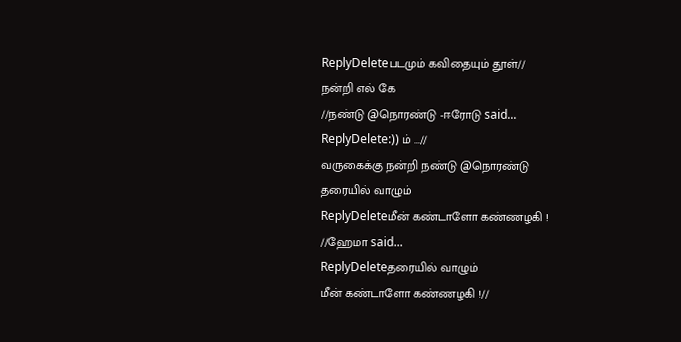ReplyDeleteபடமும் கவிதையும் தூள்//
நன்றி எல் கே
//நண்டு @நொரண்டு -ஈரோடு said...
ReplyDelete:)) ம் ...//
வருகைக்கு நன்றி நண்டு @நொரண்டு
தரையில் வாழும்
ReplyDeleteமீன் கண்டாளோ கண்ணழகி !
//ஹேமா said...
ReplyDeleteதரையில் வாழும்
மீன் கண்டாளோ கண்ணழகி !//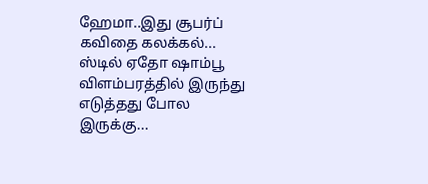ஹேமா..இது சூபர்ப்
கவிதை கலக்கல்... ஸ்டில் ஏதோ ஷாம்பூ விளம்பரத்தில் இருந்து எடுத்தது போல இருக்கு...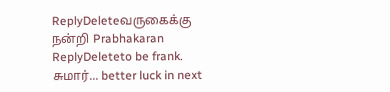ReplyDeleteவருகைக்கு நன்றி Prabhakaran
ReplyDeleteto be frank. சுமார்... better luck in next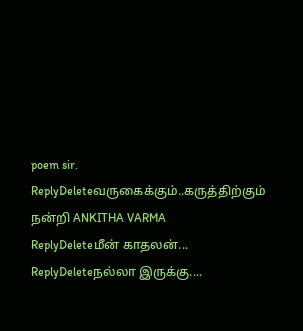poem sir.
ReplyDeleteவருகைக்கும்..கருத்திற்கும் நன்றி ANKITHA VARMA
ReplyDeleteமீன் காதலன்...
ReplyDeleteநல்லா இருக்கு....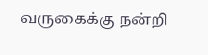வருகைக்கு நன்றி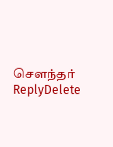சௌந்தர்
ReplyDelete